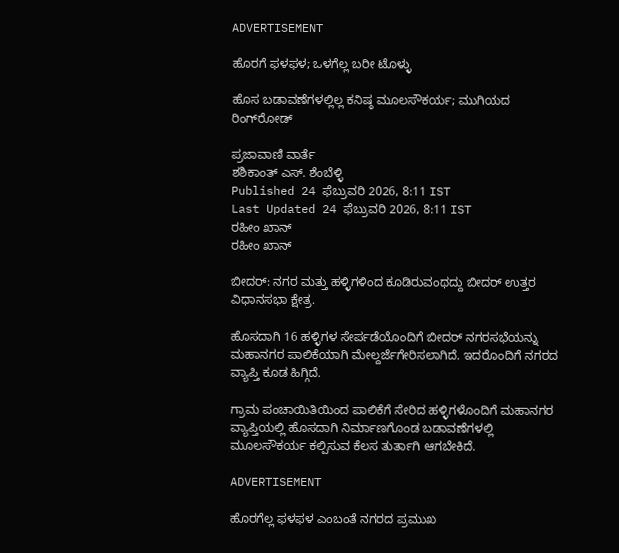ADVERTISEMENT

ಹೊರಗೆ ಫಳಫಳ; ಒಳಗೆಲ್ಲ ಬರೀ ಟೊಳ್ಳು

ಹೊಸ ಬಡಾವಣೆಗಳಲ್ಲಿಲ್ಲ ಕನಿಷ್ಠ ಮೂಲಸೌಕರ್ಯ; ಮುಗಿಯದ ರಿಂಗ್‌ರೋಡ್‌

ಪ್ರಜಾವಾಣಿ ವಾರ್ತೆ
ಶಶಿಕಾಂತ್ ಎಸ್. ಶೆಂಬೆಳ್ಳಿ
Published 24 ಫೆಬ್ರುವರಿ 2026, 8:11 IST
Last Updated 24 ಫೆಬ್ರುವರಿ 2026, 8:11 IST
ರಹೀಂ ಖಾನ್‌
ರಹೀಂ ಖಾನ್‌

ಬೀದರ್‌: ನಗರ ಮತ್ತು ಹಳ್ಳಿಗಳಿಂದ ಕೂಡಿರುವಂಥದ್ದು ಬೀದರ್‌ ಉತ್ತರ ವಿಧಾನಸಭಾ ಕ್ಷೇತ್ರ.

ಹೊಸದಾಗಿ 16 ಹಳ್ಳಿಗಳ ಸೇರ್ಪಡೆಯೊಂದಿಗೆ ಬೀದರ್‌ ನಗರಸಭೆಯನ್ನು ಮಹಾನಗರ ಪಾಲಿಕೆಯಾಗಿ ಮೇಲ್ದರ್ಜೆಗೇರಿಸಲಾಗಿದೆ. ಇದರೊಂದಿಗೆ ನಗರದ ವ್ಯಾಪ್ತಿ ಕೂಡ ಹಿಗ್ಗಿದೆ.

ಗ್ರಾಮ ಪಂಚಾಯಿತಿಯಿಂದ ಪಾಲಿಕೆಗೆ ಸೇರಿದ ಹಳ್ಳಿಗಳೊಂದಿಗೆ ಮಹಾನಗರ ವ್ಯಾಪ್ತಿಯಲ್ಲಿ ಹೊಸದಾಗಿ ನಿರ್ಮಾಣಗೊಂಡ ಬಡಾವಣೆಗಳಲ್ಲಿ ಮೂಲಸೌಕರ್ಯ ಕಲ್ಪಿಸುವ ಕೆಲಸ ತುರ್ತಾಗಿ ಆಗಬೇಕಿದೆ.

ADVERTISEMENT

ಹೊರಗೆಲ್ಲ ಫಳಫಳ ಎಂಬಂತೆ ನಗರದ ಪ್ರಮುಖ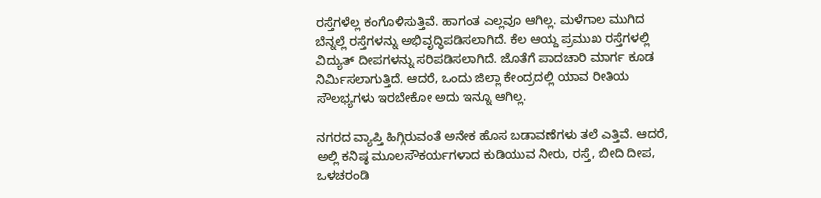ರಸ್ತೆಗಳೆಲ್ಲ ಕಂಗೊಳಿಸುತ್ತಿವೆ. ಹಾಗಂತ ಎಲ್ಲವೂ ಆಗಿಲ್ಲ. ಮಳೆಗಾಲ ಮುಗಿದ ಬೆನ್ನಲ್ಲೆ ರಸ್ತೆಗಳನ್ನು ಅಭಿವೃದ್ಧಿಪಡಿಸಲಾಗಿದೆ. ಕೆಲ ಆಯ್ದ ಪ್ರಮುಖ ರಸ್ತೆಗಳಲ್ಲಿ ವಿದ್ಯುತ್‌ ದೀಪಗಳನ್ನು ಸರಿಪಡಿಸಲಾಗಿದೆ. ಜೊತೆಗೆ ಪಾದಚಾರಿ ಮಾರ್ಗ ಕೂಡ ನಿರ್ಮಿಸಲಾಗುತ್ತಿದೆ. ಆದರೆ, ಒಂದು ಜಿಲ್ಲಾ ಕೇಂದ್ರದಲ್ಲಿ ಯಾವ ರೀತಿಯ ಸೌಲಭ್ಯಗಳು ಇರಬೇಕೋ ಅದು ಇನ್ನೂ ಆಗಿಲ್ಲ.

ನಗರದ ವ್ಯಾಪ್ತಿ ಹಿಗ್ಗಿರುವಂತೆ ಅನೇಕ ಹೊಸ ಬಡಾವಣೆಗಳು ತಲೆ ಎತ್ತಿವೆ. ಆದರೆ, ಅಲ್ಲಿ ಕನಿಷ್ಠ ಮೂಲಸೌಕರ್ಯಗಳಾದ ಕುಡಿಯುವ ನೀರು, ರಸ್ತೆ, ಬೀದಿ ದೀಪ, ಒಳಚರಂಡಿ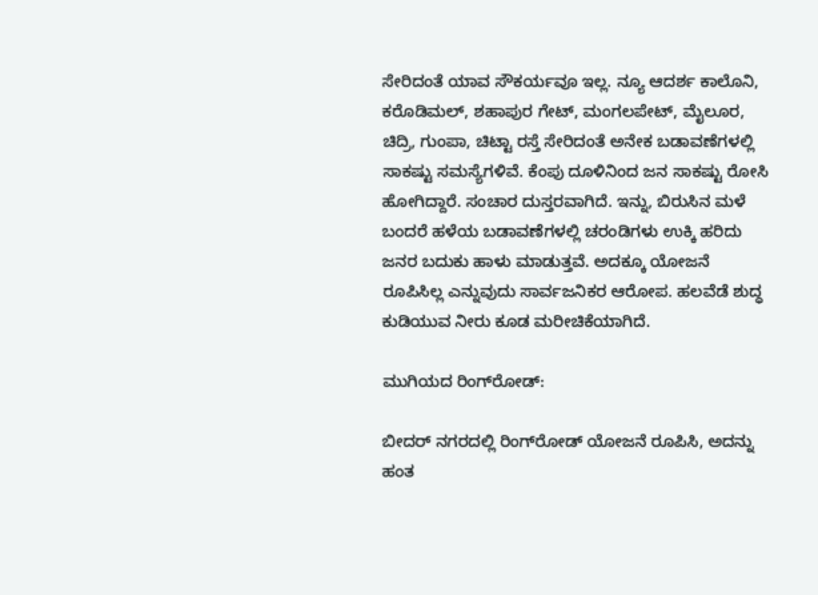ಸೇರಿದಂತೆ ಯಾವ ಸೌಕರ್ಯವೂ ಇಲ್ಲ. ನ್ಯೂ ಆದರ್ಶ ಕಾಲೊನಿ, ಕರೊಡಿಮಲ್‌, ಶಹಾಪುರ ಗೇಟ್, ಮಂಗಲಪೇಟ್‌, ಮೈಲೂರ, ಚಿದ್ರಿ, ಗುಂಪಾ, ಚಿಟ್ಟಾ ರಸ್ತೆ ಸೇರಿದಂತೆ ಅನೇಕ ಬಡಾವಣೆಗಳಲ್ಲಿ ಸಾಕಷ್ಟು ಸಮಸ್ಯೆಗಳಿವೆ. ಕೆಂಪು ದೂಳಿನಿಂದ ಜನ ಸಾಕಷ್ಟು ರೋಸಿ ಹೋಗಿದ್ದಾರೆ. ಸಂಚಾರ ದುಸ್ತರವಾಗಿದೆ. ಇನ್ನು, ಬಿರುಸಿನ ಮಳೆ ಬಂದರೆ ಹಳೆಯ ಬಡಾವಣೆಗಳಲ್ಲಿ ಚರಂಡಿಗಳು ಉಕ್ಕಿ ಹರಿದು ಜನರ ಬದುಕು ಹಾಳು ಮಾಡುತ್ತವೆ. ಅದಕ್ಕೂ ಯೋಜನೆ ರೂಪಿಸಿಲ್ಲ ಎನ್ನುವುದು ಸಾರ್ವಜನಿಕರ ಆರೋಪ. ಹಲವೆಡೆ ಶುದ್ಧ ಕುಡಿಯುವ ನೀರು ಕೂಡ ಮರೀಚಿಕೆಯಾಗಿದೆ.

ಮುಗಿಯದ ರಿಂಗ್‌ರೋಡ್‌:

ಬೀದರ್‌ ನಗರದಲ್ಲಿ ರಿಂಗ್‌ರೋಡ್‌ ಯೋಜನೆ ರೂಪಿಸಿ, ಅದನ್ನು ಹಂತ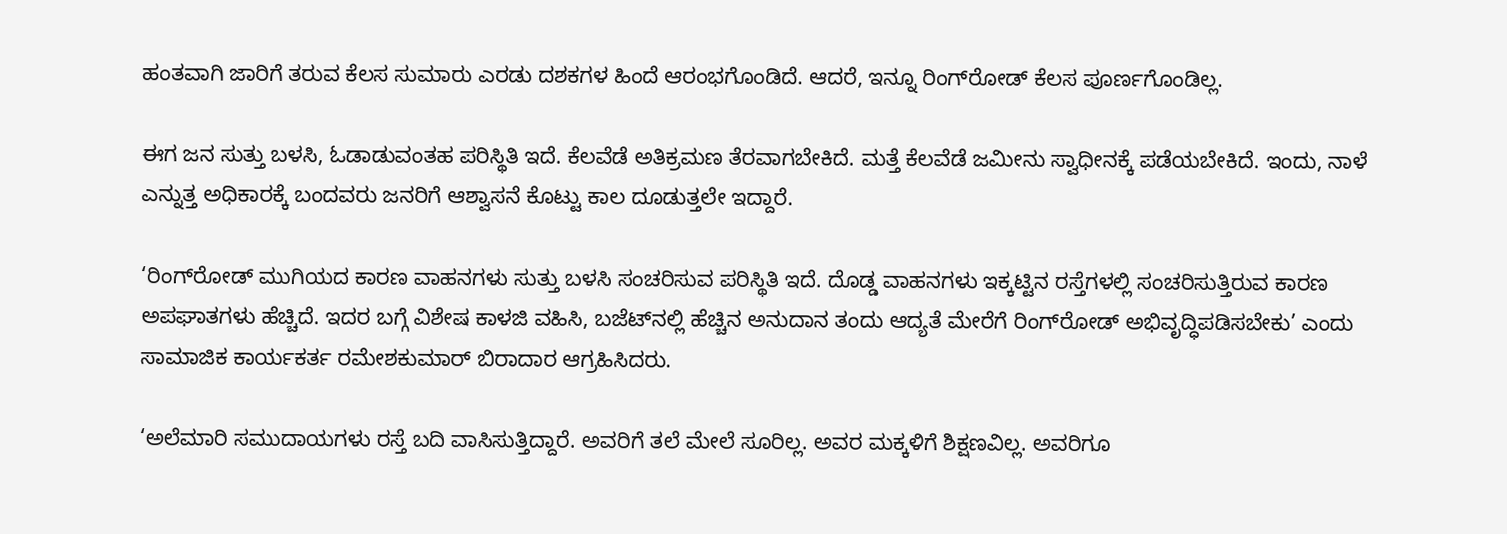ಹಂತವಾಗಿ ಜಾರಿಗೆ ತರುವ ಕೆಲಸ ಸುಮಾರು ಎರಡು ದಶಕಗಳ ಹಿಂದೆ ಆರಂಭಗೊಂಡಿದೆ. ಆದರೆ, ಇನ್ನೂ ರಿಂಗ್‌ರೋಡ್‌ ಕೆಲಸ ಪೂರ್ಣಗೊಂಡಿಲ್ಲ.

ಈಗ ಜನ ಸುತ್ತು ಬಳಸಿ, ಓಡಾಡುವಂತಹ ಪರಿಸ್ಥಿತಿ ಇದೆ. ಕೆಲವೆಡೆ ಅತಿಕ್ರಮಣ ತೆರವಾಗಬೇಕಿದೆ. ಮತ್ತೆ ಕೆಲವೆಡೆ ಜಮೀನು ಸ್ವಾಧೀನಕ್ಕೆ ಪಡೆಯಬೇಕಿದೆ. ಇಂದು, ನಾಳೆ ಎನ್ನುತ್ತ ಅಧಿಕಾರಕ್ಕೆ ಬಂದವರು ಜನರಿಗೆ ಆಶ್ವಾಸನೆ ಕೊಟ್ಟು ಕಾಲ ದೂಡುತ್ತಲೇ ಇದ್ದಾರೆ.

‘ರಿಂಗ್‌ರೋಡ್‌ ಮುಗಿಯದ ಕಾರಣ ವಾಹನಗಳು ಸುತ್ತು ಬಳಸಿ ಸಂಚರಿಸುವ ಪರಿಸ್ಥಿತಿ ಇದೆ. ದೊಡ್ಡ ವಾಹನಗಳು ಇಕ್ಕಟ್ಟಿನ ರಸ್ತೆಗಳಲ್ಲಿ ಸಂಚರಿಸುತ್ತಿರುವ ಕಾರಣ ಅಪಘಾತಗಳು ಹೆಚ್ಚಿದೆ. ಇದರ ಬಗ್ಗೆ ವಿಶೇಷ ಕಾಳಜಿ ವಹಿಸಿ, ಬಜೆಟ್‌ನಲ್ಲಿ ಹೆಚ್ಚಿನ ಅನುದಾನ ತಂದು ಆದ್ಯತೆ ಮೇರೆಗೆ ರಿಂಗ್‌ರೋಡ್‌ ಅಭಿವೃದ್ಧಿಪಡಿಸಬೇಕು’ ಎಂದು ಸಾಮಾಜಿಕ ಕಾರ್ಯಕರ್ತ ರಮೇಶಕುಮಾರ್‌ ಬಿರಾದಾರ ಆಗ್ರಹಿಸಿದರು.

‘ಅಲೆಮಾರಿ ಸಮುದಾಯಗಳು ರಸ್ತೆ ಬದಿ ವಾಸಿಸುತ್ತಿದ್ದಾರೆ. ಅವರಿಗೆ ತಲೆ ಮೇಲೆ ಸೂರಿಲ್ಲ. ಅವರ ಮಕ್ಕಳಿಗೆ ಶಿಕ್ಷಣವಿಲ್ಲ. ಅವರಿಗೂ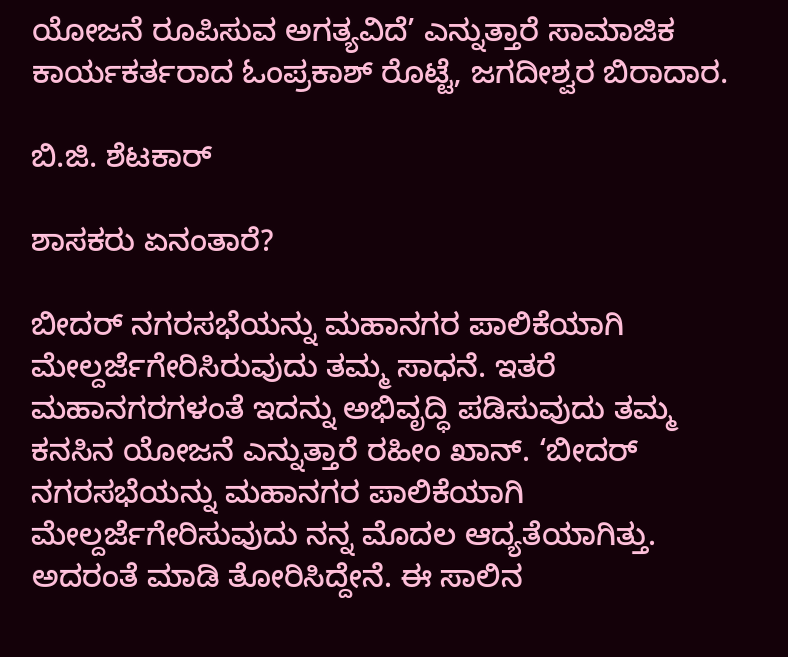ಯೋಜನೆ ರೂಪಿಸುವ ಅಗತ್ಯವಿದೆ’ ಎನ್ನುತ್ತಾರೆ ಸಾಮಾಜಿಕ ಕಾರ್ಯಕರ್ತರಾದ ಓಂಪ್ರಕಾಶ್‌ ರೊಟ್ಟೆ, ಜಗದೀಶ್ವರ ಬಿರಾದಾರ.

ಬಿ.ಜಿ. ಶೆಟಕಾರ್

ಶಾಸಕರು ಏನಂತಾರೆ?

ಬೀದರ್‌ ನಗರಸಭೆಯನ್ನು ಮಹಾನಗರ ಪಾಲಿಕೆಯಾಗಿ ಮೇಲ್ದರ್ಜೆಗೇರಿಸಿರುವುದು ತಮ್ಮ ಸಾಧನೆ. ಇತರೆ ಮಹಾನಗರಗಳಂತೆ ಇದನ್ನು ಅಭಿವೃದ್ಧಿ ಪಡಿಸುವುದು ತಮ್ಮ ಕನಸಿನ ಯೋಜನೆ ಎನ್ನುತ್ತಾರೆ ರಹೀಂ ಖಾನ್‌. ‘ಬೀದರ್‌ ನಗರಸಭೆಯನ್ನು ಮಹಾನಗರ ಪಾಲಿಕೆಯಾಗಿ ಮೇಲ್ದರ್ಜೆಗೇರಿಸುವುದು ನನ್ನ ಮೊದಲ ಆದ್ಯತೆಯಾಗಿತ್ತು. ಅದರಂತೆ ಮಾಡಿ ತೋರಿಸಿದ್ದೇನೆ. ಈ ಸಾಲಿನ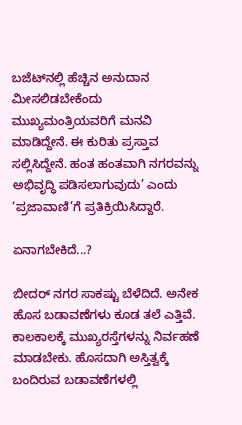ಬಜೆಟ್‌ನಲ್ಲಿ ಹೆಚ್ಚಿನ ಅನುದಾನ ಮೀಸಲಿಡಬೇಕೆಂದು ಮುಖ್ಯಮಂತ್ರಿಯವರಿಗೆ ಮನವಿ ಮಾಡಿದ್ದೇನೆ. ಈ ಕುರಿತು ಪ್ರಸ್ತಾವ ಸಲ್ಲಿಸಿದ್ದೇನೆ. ಹಂತ ಹಂತವಾಗಿ ನಗರವನ್ನು ಅಭಿವೃದ್ಧಿ ಪಡಿಸಲಾಗುವುದು’ ಎಂದು ‘ಪ್ರಜಾವಾಣಿ’ಗೆ ಪ್ರತಿಕ್ರಿಯಿಸಿದ್ದಾರೆ.

ಏನಾಗಬೇಕಿದೆ...?

ಬೀದರ್‌ ನಗರ ಸಾಕಷ್ಟು ಬೆಳೆದಿದೆ. ಅನೇಕ ಹೊಸ ಬಡಾವಣೆಗಳು ಕೂಡ ತಲೆ ಎತ್ತಿವೆ. ಕಾಲಕಾಲಕ್ಕೆ ಮುಖ್ಯರಸ್ತೆಗಳನ್ನು ನಿರ್ವಹಣೆ ಮಾಡಬೇಕು. ಹೊಸದಾಗಿ ಅಸ್ತಿತ್ವಕ್ಕೆ ಬಂದಿರುವ ಬಡಾವಣೆಗಳಲ್ಲಿ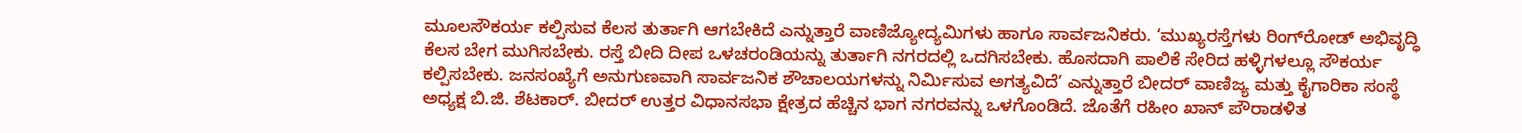ಮೂಲಸೌಕರ್ಯ ಕಲ್ಪಿಸುವ ಕೆಲಸ ತುರ್ತಾಗಿ ಆಗಬೇಕಿದೆ ಎನ್ನುತ್ತಾರೆ ವಾಣಿಜ್ಯೋದ್ಯಮಿಗಳು ಹಾಗೂ ಸಾರ್ವಜನಿಕರು. ‘ಮುಖ್ಯರಸ್ತೆಗಳು ರಿಂಗ್‌ರೋಡ್‌ ಅಭಿವೃದ್ಧಿ ಕೆಲಸ ಬೇಗ ಮುಗಿಸಬೇಕು. ರಸ್ತೆ ಬೀದಿ ದೀಪ ಒಳಚರಂಡಿಯನ್ನು ತುರ್ತಾಗಿ ನಗರದಲ್ಲಿ ಒದಗಿಸಬೇಕು. ಹೊಸದಾಗಿ ಪಾಲಿಕೆ ಸೇರಿದ ಹಳ್ಳಿಗಳಲ್ಲೂ ಸೌಕರ್ಯ ಕಲ್ಪಿಸಬೇಕು. ಜನಸಂಖ್ಯೆಗೆ ಅನುಗುಣವಾಗಿ ಸಾರ್ವಜನಿಕ ಶೌಚಾಲಯಗಳನ್ನು ನಿರ್ಮಿಸುವ ಅಗತ್ಯವಿದೆ’ ಎನ್ನುತ್ತಾರೆ ಬೀದರ್‌ ವಾಣಿಜ್ಯ ಮತ್ತು ಕೈಗಾರಿಕಾ ಸಂಸ್ಥೆ ಅಧ್ಯಕ್ಷ ಬಿ.ಜಿ. ಶೆಟಕಾರ್‌. ಬೀದರ್‌ ಉತ್ತರ ವಿಧಾನಸಭಾ ಕ್ಷೇತ್ರದ ಹೆಚ್ಚಿನ ಭಾಗ ನಗರವನ್ನು ಒಳಗೊಂಡಿದೆ. ಜೊತೆಗೆ ರಹೀಂ ಖಾನ್‌ ಪೌರಾಡಳಿತ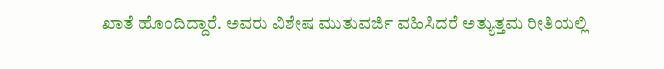ಖಾತೆ ಹೊಂದಿದ್ದಾರೆ. ಅವರು ವಿಶೇಷ ಮುತುವರ್ಜಿ ವಹಿಸಿದರೆ ಅತ್ಯುತ್ತಮ ರೀತಿಯಲ್ಲಿ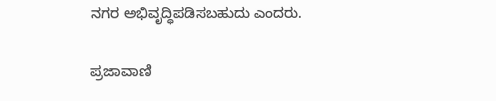ನಗರ ಅಭಿವೃದ್ಧಿಪಡಿಸಬಹುದು ಎಂದರು.

ಪ್ರಜಾವಾಣಿ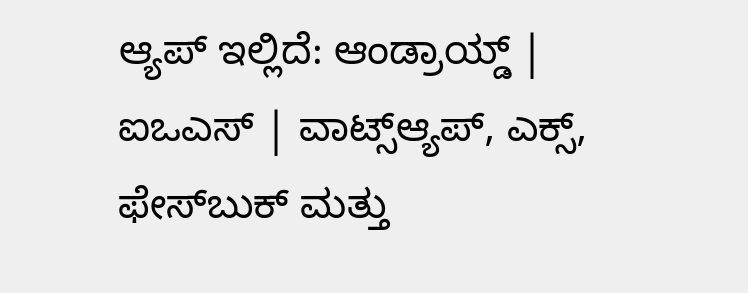ಆ್ಯಪ್ ಇಲ್ಲಿದೆ: ಆಂಡ್ರಾಯ್ಡ್ | ಐಒಎಸ್ | ವಾಟ್ಸ್ಆ್ಯಪ್, ಎಕ್ಸ್, ಫೇಸ್‌ಬುಕ್ ಮತ್ತು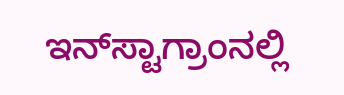ಇನ್‌ಸ್ಟಾಗ್ರಾಂನಲ್ಲಿ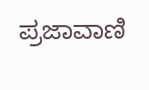ಪ್ರಜಾವಾಣಿ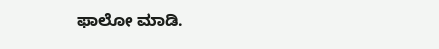ಫಾಲೋ ಮಾಡಿ.